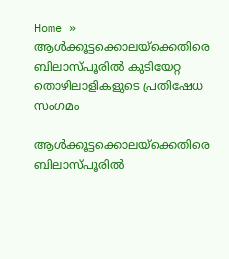Home » ആൾക്കൂട്ടക്കൊലയ്ക്കെതിരെ ബിലാസ്‌പൂരിൽ കുടിയേറ്റ തൊഴിലാളികളുടെ പ്രതിഷേധ സംഗമം

ആൾക്കൂട്ടക്കൊലയ്ക്കെതിരെ ബിലാസ്‌പൂരിൽ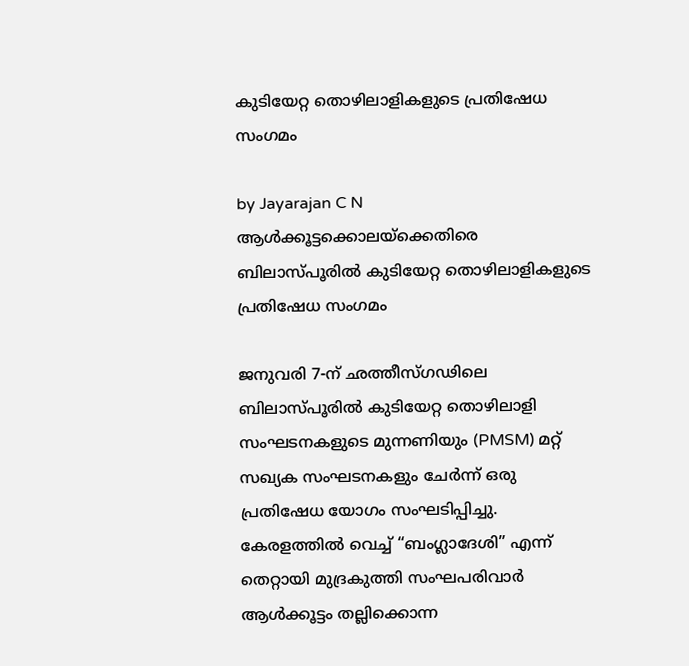കുടിയേറ്റ തൊഴിലാളികളുടെ പ്രതിഷേധ സംഗമം

by Jayarajan C N
ആൾക്കൂട്ടക്കൊലയ്ക്കെതിരെ ബിലാസ്‌പൂരിൽ കുടിയേറ്റ തൊഴിലാളികളുടെ പ്രതിഷേധ സംഗമം

ജനുവരി 7-ന് ഛത്തീസ്‌ഗഢിലെ ബിലാസ്‌പൂരിൽ കുടിയേറ്റ തൊഴിലാളി സംഘടനകളുടെ മുന്നണിയും (PMSM) മറ്റ് സഖ്യക സംഘടനകളും ചേർന്ന് ഒരു പ്രതിഷേധ യോഗം സംഘടിപ്പിച്ചു. കേരളത്തിൽ വെച്ച് “ബംഗ്ലാദേശി” എന്ന് തെറ്റായി മുദ്രകുത്തി സംഘപരിവാർ ആൾക്കൂട്ടം തല്ലിക്കൊന്ന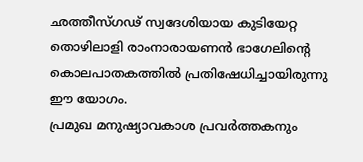ഛത്തീസ്‌ഗഢ് സ്വദേശിയായ കുടിയേറ്റ തൊഴിലാളി രാംനാരായണൻ ഭാഗേലിന്റെ കൊലപാതകത്തിൽ പ്രതിഷേധിച്ചായിരുന്നു ഈ യോഗം.
പ്രമുഖ മനുഷ്യാവകാശ പ്രവർത്തകനും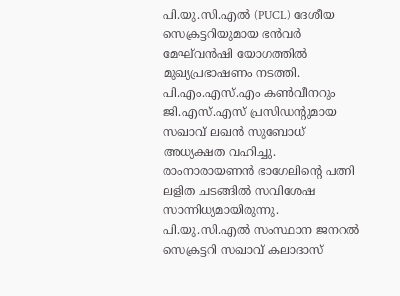പി.യു.സി.എൽ (PUCL) ദേശീയ സെക്രട്ടറിയുമായ ഭൻവർ മേഘ്‌വൻഷി യോഗത്തിൽ മുഖ്യപ്രഭാഷണം നടത്തി. പി.എം.എസ്.എം കൺവീനറും ജി.എസ്.എസ് പ്രസിഡന്റുമായ സഖാവ് ലഖൻ സുബോധ് അധ്യക്ഷത വഹിച്ചു. രാംനാരായണൻ ഭാഗേലിന്റെ പത്നി ലളിത ചടങ്ങിൽ സവിശേഷ സാന്നിധ്യമായിരുന്നു. പി.യു.സി.എൽ സംസ്ഥാന ജനറൽ സെക്രട്ടറി സഖാവ് കലാദാസ്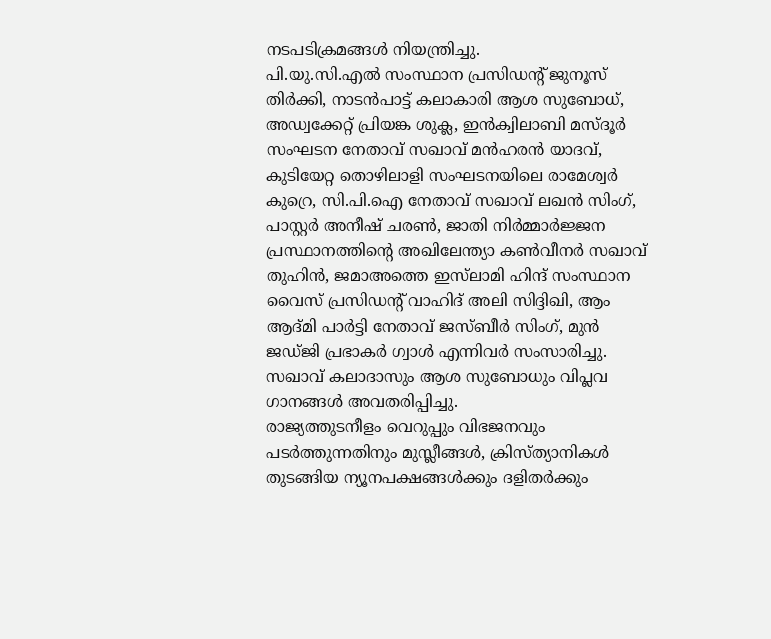നടപടിക്രമങ്ങൾ നിയന്ത്രിച്ചു.
പി.യു.സി.എൽ സംസ്ഥാന പ്രസിഡന്റ് ജുനൂസ് തിർക്കി, നാടൻപാട്ട് കലാകാരി ആശ സുബോധ്, അഡ്വക്കേറ്റ് പ്രിയങ്ക ശുക്ല, ഇൻക്വിലാബി മസ്ദൂർ സംഘടന നേതാവ് സഖാവ് മൻഹരൻ യാദവ്, കുടിയേറ്റ തൊഴിലാളി സംഘടനയിലെ രാമേശ്വർ കുറ്രെ, സി.പി.ഐ നേതാവ് സഖാവ് ലഖൻ സിംഗ്, പാസ്റ്റർ അനീഷ് ചരൺ, ജാതി നിർമ്മാർജ്ജന പ്രസ്ഥാനത്തിന്റെ അഖിലേന്ത്യാ കൺവീനർ സഖാവ് തുഹിൻ, ജമാഅത്തെ ഇസ്‌ലാമി ഹിന്ദ് സംസ്ഥാന വൈസ് പ്രസിഡന്റ് വാഹിദ് അലി സിദ്ദിഖി, ആം ആദ്മി പാർട്ടി നേതാവ് ജസ്ബീർ സിംഗ്, മുൻ ജഡ്ജി പ്രഭാകർ ഗ്വാൾ എന്നിവർ സംസാരിച്ചു. സഖാവ് കലാദാസും ആശ സുബോധും വിപ്ലവ ഗാനങ്ങൾ അവതരിപ്പിച്ചു.
രാജ്യത്തുടനീളം വെറുപ്പും വിഭജനവും പടർത്തുന്നതിനും മുസ്ലീങ്ങൾ, ക്രിസ്ത്യാനികൾ തുടങ്ങിയ ന്യൂനപക്ഷങ്ങൾക്കും ദളിതർക്കും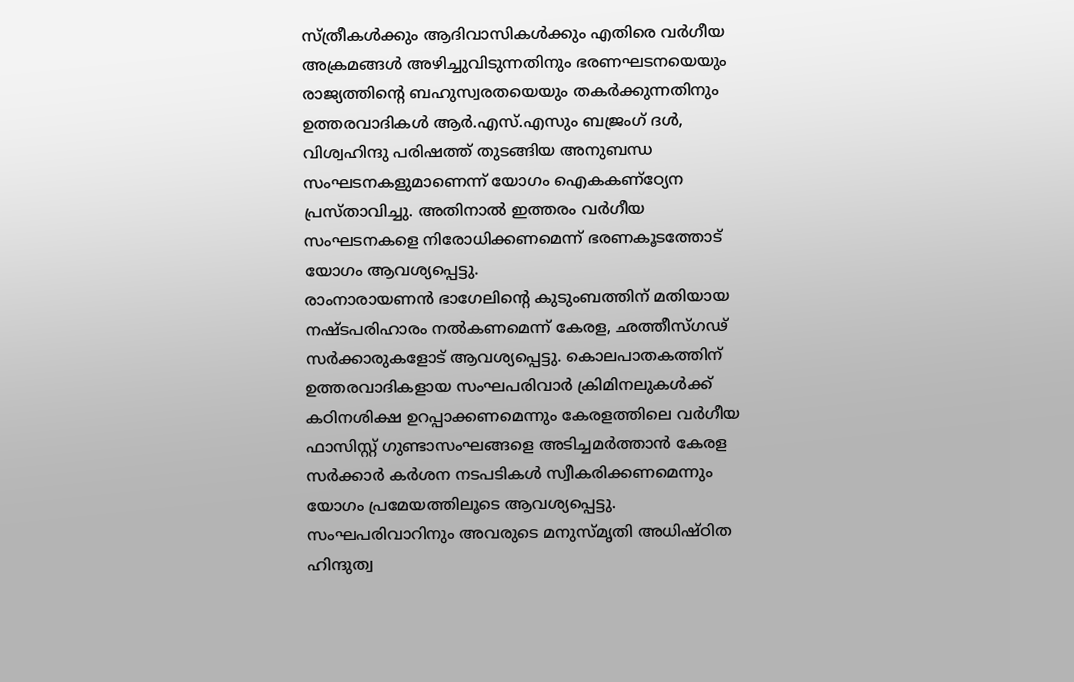സ്ത്രീകൾക്കും ആദിവാസികൾക്കും എതിരെ വർഗീയ അക്രമങ്ങൾ അഴിച്ചുവിടുന്നതിനും ഭരണഘടനയെയും രാജ്യത്തിന്റെ ബഹുസ്വരതയെയും തകർക്കുന്നതിനും ഉത്തരവാദികൾ ആർ.എസ്.എസും ബജ്രംഗ് ദൾ, വിശ്വഹിന്ദു പരിഷത്ത് തുടങ്ങിയ അനുബന്ധ സംഘടനകളുമാണെന്ന് യോഗം ഐകകണ്ഠ്യേന പ്രസ്താവിച്ചു. അതിനാൽ ഇത്തരം വർഗീയ സംഘടനകളെ നിരോധിക്കണമെന്ന് ഭരണകൂടത്തോട് യോഗം ആവശ്യപ്പെട്ടു.
രാംനാരായണൻ ഭാഗേലിന്റെ കുടുംബത്തിന് മതിയായ നഷ്ടപരിഹാരം നൽകണമെന്ന് കേരള, ഛത്തീസ്‌ഗഢ് സർക്കാരുകളോട് ആവശ്യപ്പെട്ടു. കൊലപാതകത്തിന് ഉത്തരവാദികളായ സംഘപരിവാർ ക്രിമിനലുകൾക്ക് കഠിനശിക്ഷ ഉറപ്പാക്കണമെന്നും കേരളത്തിലെ വർഗീയ ഫാസിസ്റ്റ് ഗുണ്ടാസംഘങ്ങളെ അടിച്ചമർത്താൻ കേരള സർക്കാർ കർശന നടപടികൾ സ്വീകരിക്കണമെന്നും യോഗം പ്രമേയത്തിലൂടെ ആവശ്യപ്പെട്ടു.
സംഘപരിവാറിനും അവരുടെ മനുസ്മൃതി അധിഷ്ഠിത ഹിന്ദുത്വ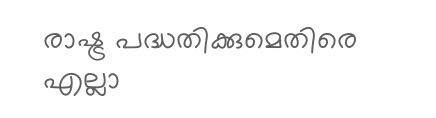രാഷ്ട്ര പദ്ധതിക്കുമെതിരെ എല്ലാ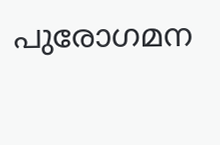പുരോഗമന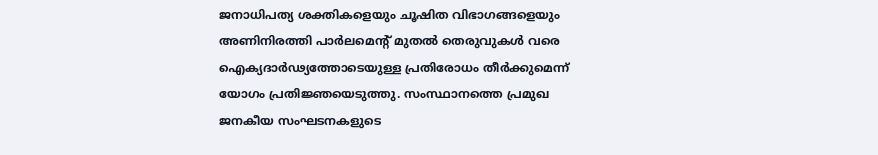ജനാധിപത്യ ശക്തികളെയും ചൂഷിത വിഭാഗങ്ങളെയും അണിനിരത്തി പാർലമെന്റ് മുതൽ തെരുവുകൾ വരെ ഐക്യദാർഢ്യത്തോടെയുള്ള പ്രതിരോധം തീർക്കുമെന്ന് യോഗം പ്രതിജ്ഞയെടുത്തു. സംസ്ഥാനത്തെ പ്രമുഖ ജനകീയ സംഘടനകളുടെ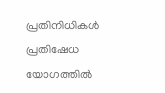പ്രതിനിധികൾ പ്രതിഷേധ യോഗത്തിൽ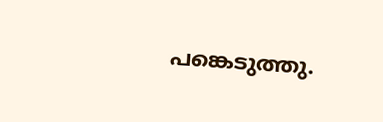പങ്കെടുത്തു.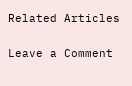Related Articles

Leave a Comment